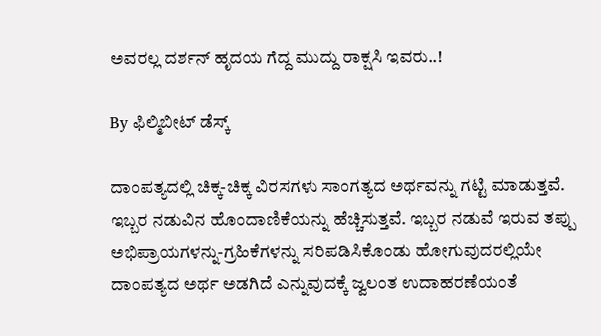ಅವರಲ್ಲ ದರ್ಶನ್ ಹೃದಯ ಗೆದ್ದ ಮುದ್ದು ರಾಕ್ಷಸಿ ಇವರು..!

By ಫಿಲ್ಮಿಬೀಟ್ ಡೆಸ್ಕ್

ದಾಂಪತ್ಯದಲ್ಲಿ ಚಿಕ್ಕ-ಚಿಕ್ಕ ವಿರಸಗಳು ಸಾಂಗತ್ಯದ ಅರ್ಥವನ್ನು ಗಟ್ಟಿ ಮಾಡುತ್ತವೆ. ಇಬ್ಬರ ನಡುವಿನ ಹೊಂದಾಣಿಕೆಯನ್ನು ಹೆಚ್ಚಿಸುತ್ತವೆ. ಇಬ್ಬರ ನಡುವೆ ಇರುವ ತಪ್ಪು ಅಭಿಪ್ರಾಯಗಳನ್ನು-ಗ್ರಹಿಕೆಗಳನ್ನು ಸರಿಪಡಿಸಿಕೊಂಡು ಹೋಗುವುದರಲ್ಲಿಯೇ ದಾಂಪತ್ಯದ ಅರ್ಥ ಅಡಗಿದೆ ಎನ್ನುವುದಕ್ಕೆ ಜ್ವಲಂತ ಉದಾಹರಣೆಯಂತೆ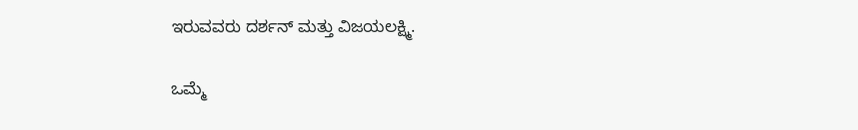ಇರುವವರು ದರ್ಶನ್ ಮತ್ತು ವಿಜಯಲಕ್ಷ್ಮಿ.

ಒಮ್ಮೆ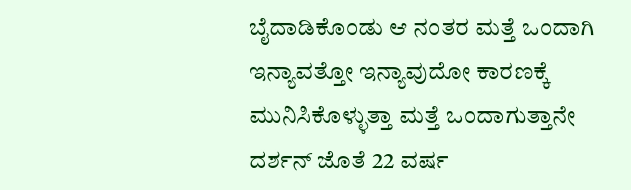ಬೈದಾಡಿಕೊಂಡು ಆ ನಂತರ ಮತ್ತೆ ಒಂದಾಗಿ ಇನ್ಯಾವತ್ತೋ ಇನ್ಯಾವುದೋ ಕಾರಣಕ್ಕೆ ಮುನಿಸಿಕೊಳ್ಳುತ್ತಾ ಮತ್ತೆ ಒಂದಾಗುತ್ತಾನೇ ದರ್ಶನ್ ಜೊತೆ 22 ವರ್ಷ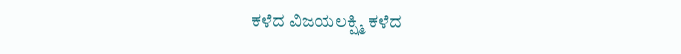ಕಳೆದ ವಿಜಯಲಕ್ಷ್ಮಿ ಕಳೆದ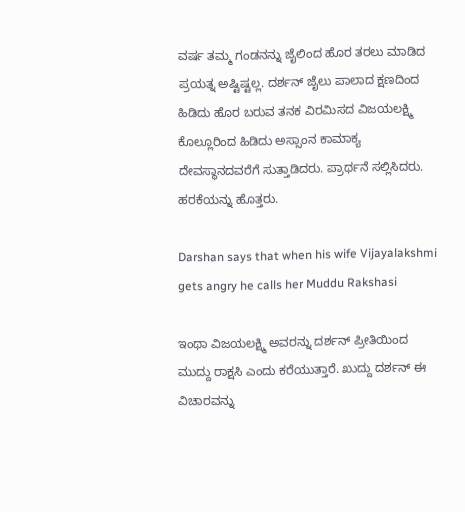ವರ್ಷ ತಮ್ಮ ಗಂಡನನ್ನು ಜೈಲಿಂದ ಹೊರ ತರಲು ಮಾಡಿದ ಪ್ರಯತ್ನ ಅಷ್ಟಿಷ್ಟಲ್ಲ. ದರ್ಶನ್ ಜೈಲು ಪಾಲಾದ ಕ್ಷಣದಿಂದ ಹಿಡಿದು ಹೊರ ಬರುವ ತನಕ ವಿರಮಿಸದ ವಿಜಯಲಕ್ಷ್ಮಿ ಕೊಲ್ಲೂರಿಂದ ಹಿಡಿದು ಅಸ್ಸಾಂನ ಕಾಮಾಕ್ಯ ದೇವಸ್ಥಾನದವರೆಗೆ ಸುತ್ತಾಡಿದರು. ಪ್ರಾರ್ಥನೆ ಸಲ್ಲಿಸಿದರು. ಹರಕೆಯನ್ನು ಹೊತ್ತರು.

Darshan says that when his wife Vijayalakshmi gets angry he calls her Muddu Rakshasi

ಇಂಥಾ ವಿಜಯಲಕ್ಷ್ಮಿ ಅವರನ್ನು ದರ್ಶನ್ ಪ್ರೀತಿಯಿಂದ ಮುದ್ದು ರಾಕ್ಷಸಿ ಎಂದು ಕರೆಯುತ್ತಾರೆ. ಖುದ್ದು ದರ್ಶನ್ ಈ ವಿಚಾರವನ್ನು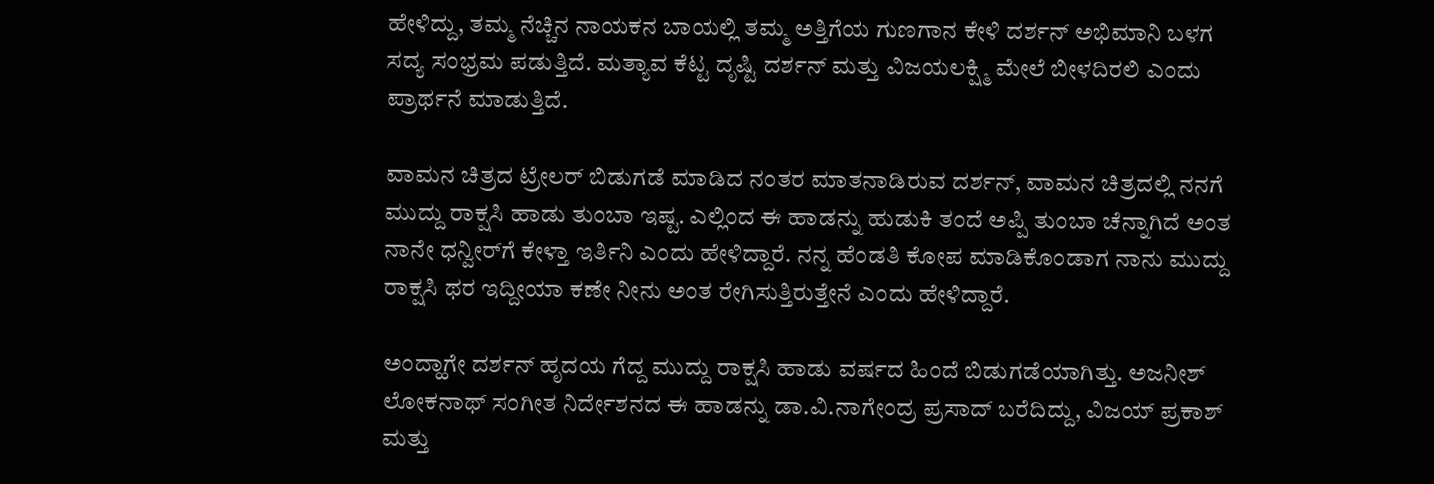ಹೇಳಿದ್ದು, ತಮ್ಮ ನೆಚ್ಚಿನ ನಾಯಕನ ಬಾಯಲ್ಲಿ ತಮ್ಮ ಅತ್ತಿಗೆಯ ಗುಣಗಾನ ಕೇಳಿ ದರ್ಶನ್ ಅಭಿಮಾನಿ ಬಳಗ ಸದ್ಯ ಸಂಭ್ರಮ ಪಡುತ್ತಿದೆ. ಮತ್ಯಾವ ಕೆಟ್ಟ ದೃಷ್ಟಿ ದರ್ಶನ್ ಮತ್ತು ವಿಜಯಲಕ್ಷ್ಮಿ ಮೇಲೆ ಬೀಳದಿರಲಿ ಎಂದು ಪ್ರಾರ್ಥನೆ ಮಾಡುತ್ತಿದೆ.

ವಾಮನ ಚಿತ್ರದ ಟ್ರೇಲರ್ ಬಿಡುಗಡೆ ಮಾಡಿದ ನಂತರ ಮಾತನಾಡಿರುವ ದರ್ಶನ್, ವಾಮನ ಚಿತ್ರದಲ್ಲಿ ನನಗೆ ಮುದ್ದು ರಾಕ್ಷಸಿ ಹಾಡು ತುಂಬಾ ಇಷ್ಟ. ಎಲ್ಲಿಂದ ಈ ಹಾಡನ್ನು ಹುಡುಕಿ ತಂದೆ ಅಪ್ಪಿ ತುಂಬಾ ಚೆನ್ನಾಗಿದೆ ಅಂತ ನಾನೇ ಧನ್ವೀರ್‌ಗೆ ಕೇಳ್ತಾ ಇರ್ತಿನಿ ಎಂದು ಹೇಳಿದ್ದಾರೆ. ನನ್ನ ಹೆಂಡತಿ ಕೋಪ ಮಾಡಿಕೊಂಡಾಗ ನಾನು ಮುದ್ದು ರಾಕ್ಷಸಿ ಥರ ಇದ್ದೀಯಾ ಕಣೇ ನೀನು ಅಂತ ರೇಗಿಸುತ್ತಿರುತ್ತೇನೆ ಎಂದು ಹೇಳಿದ್ದಾರೆ.

ಅಂದ್ಹಾಗೇ ದರ್ಶನ್ ಹೃದಯ ಗೆದ್ದ ಮುದ್ದು ರಾಕ್ಷಸಿ ಹಾಡು ವರ್ಷದ ಹಿಂದೆ ಬಿಡುಗಡೆಯಾಗಿತ್ತು. ಅಜನೀಶ್ ಲೋಕನಾಥ್ ಸಂಗೀತ ನಿರ್ದೇಶನದ ಈ ಹಾಡನ್ನು ಡಾ.ವಿ.ನಾಗೇಂದ್ರ ಪ್ರಸಾದ್ ಬರೆದಿದ್ದು, ವಿಜಯ್ ಪ್ರಕಾಶ್ ಮತ್ತು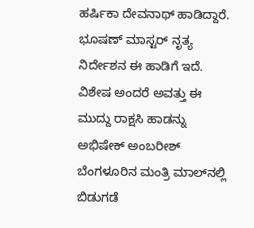ಹರ್ಷಿಕಾ ದೇವನಾಥ್ ಹಾಡಿದ್ದಾರೆ. ಭೂಷಣ್ ಮಾಸ್ಟರ್ ನೃತ್ಯ ನಿರ್ದೇಶನ ಈ ಹಾಡಿಗೆ ಇದೆ. ವಿಶೇಷ ಅಂದರೆ ಅವತ್ತು ಈ ಮುದ್ದು ರಾಕ್ಷಸಿ ಹಾಡನ್ನು ಅಭಿಷೇಕ್ ಅಂಬರೀಶ್ ಬೆಂಗಳೂರಿನ ಮಂತ್ರಿ ಮಾಲ್‌ನಲ್ಲಿ ಬಿಡುಗಡೆ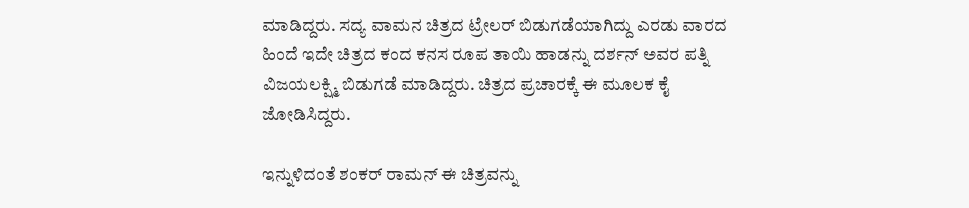ಮಾಡಿದ್ದರು. ಸದ್ಯ ವಾಮನ ಚಿತ್ರದ ಟ್ರೇಲರ್ ಬಿಡುಗಡೆಯಾಗಿದ್ದು ಎರಡು ವಾರದ ಹಿಂದೆ ಇದೇ ಚಿತ್ರದ ಕಂದ ಕನಸ ರೂಪ ತಾಯಿ ಹಾಡನ್ನು ದರ್ಶನ್ ಅವರ ಪತ್ನಿ ವಿಜಯಲಕ್ಷ್ಮಿ ಬಿಡುಗಡೆ ಮಾಡಿದ್ದರು. ಚಿತ್ರದ ಪ್ರಚಾರಕ್ಕೆ ಈ ಮೂಲಕ ಕೈ ಜೋಡಿಸಿದ್ದರು.

ಇನ್ನುಳಿದಂತೆ ಶಂಕರ್ ರಾಮನ್ ಈ ಚಿತ್ರವನ್ನು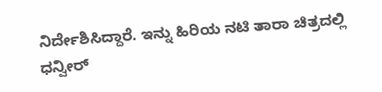ನಿರ್ದೇಶಿಸಿದ್ದಾರೆ. ಇನ್ನು ಹಿರಿಯ ನಟಿ ತಾರಾ ಚಿತ್ರದಲ್ಲಿ ಧನ್ವೀರ್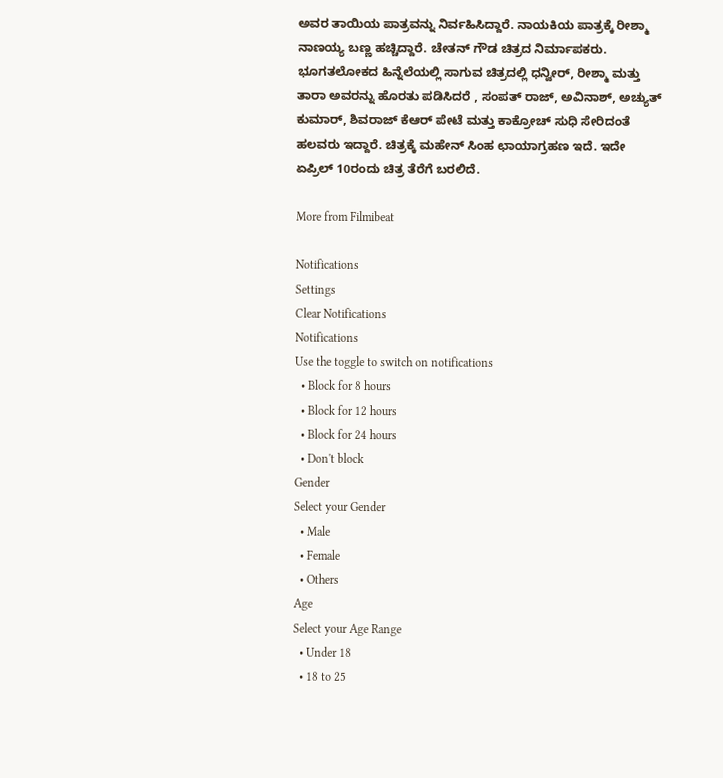ಅವರ ತಾಯಿಯ ಪಾತ್ರವನ್ನು ನಿರ್ವಹಿಸಿದ್ದಾರೆ. ನಾಯಕಿಯ ಪಾತ್ರಕ್ಕೆ ರೀಶ್ಮಾ ನಾಣಯ್ಯ ಬಣ್ಣ ಹಚ್ಚಿದ್ದಾರೆ. ಚೇತನ್ ಗೌಡ ಚಿತ್ರದ ನಿರ್ಮಾಪಕರು. ಭೂಗತಲೋಕದ ಹಿನ್ನೆಲೆಯಲ್ಲಿ ಸಾಗುವ ಚಿತ್ರದಲ್ಲಿ ಧನ್ವೀರ್, ರೀಶ್ಮಾ ಮತ್ತು ತಾರಾ ಅವರನ್ನು ಹೊರತು ಪಡಿಸಿದರೆ , ಸಂಪತ್‌ ರಾಜ್‌, ಅವಿನಾಶ್‌, ಅಚ್ಯುತ್‌ ಕುಮಾರ್‌, ಶಿವರಾಜ್‌ ಕೆಆರ್‌ ಪೇಟೆ ಮತ್ತು ಕಾಕ್ರೋಚ್‌ ಸುಧಿ ಸೇರಿದಂತೆ ಹಲವರು ಇದ್ದಾರೆ. ಚಿತ್ರಕ್ಕೆ ಮಹೇನ್ ಸಿಂಹ ಛಾಯಾಗ್ರಹಣ ಇದೆ. ಇದೇ ಏಪ್ರಿಲ್ 10ರಂದು ಚಿತ್ರ ತೆರೆಗೆ ಬರಲಿದೆ.

More from Filmibeat

Notifications
Settings
Clear Notifications
Notifications
Use the toggle to switch on notifications
  • Block for 8 hours
  • Block for 12 hours
  • Block for 24 hours
  • Don't block
Gender
Select your Gender
  • Male
  • Female
  • Others
Age
Select your Age Range
  • Under 18
  • 18 to 25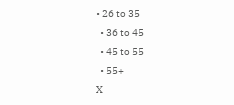• 26 to 35
  • 36 to 45
  • 45 to 55
  • 55+
X